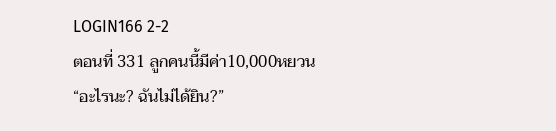LOGIN166 2-2
ตอนที่ 331 ลูกคนนี้มีค่า10,000หยวน
“อะไรนะ? ฉันไม่ได้ยิน?”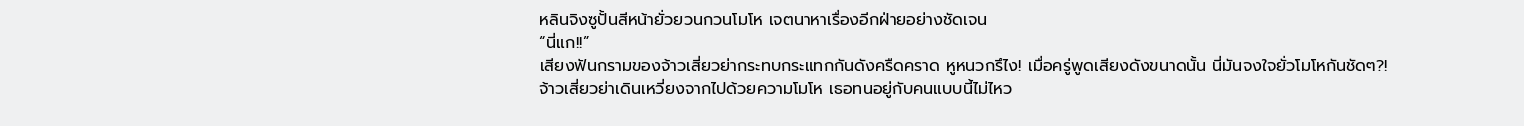หลินจิงซูปั้นสีหน้ายั่วยวนกวนโมโห เจตนาหาเรื่องอีกฝ่ายอย่างชัดเจน
“นี่แก!!”
เสียงฟันกรามของจ้าวเสี่ยวย่ากระทบกระแทกกันดังครืดคราด หูหนวกรึไง! เมื่อครู่พูดเสียงดังขนาดนั้น นี่มันจงใจยั่วโมโหกันชัดๆ?!
จ้าวเสี่ยวย่าเดินเหวี่ยงจากไปด้วยความโมโห เธอทนอยู่กับคนแบบนี้ไม่ไหว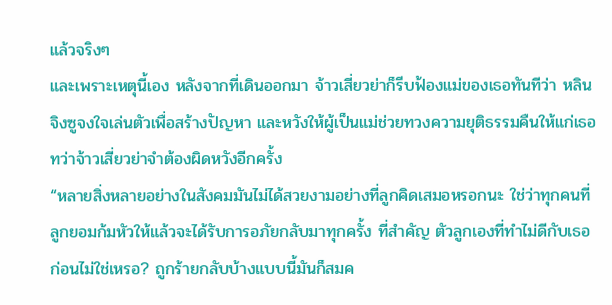แล้วจริงๆ
และเพราะเหตุนี้เอง หลังจากที่เดินออกมา จ้าวเสี่ยวย่าก็รีบฟ้องแม่ของเธอทันทีว่า หลินจิงซูจงใจเล่นตัวเพื่อสร้างปัญหา และหวังให้ผู้เป็นแม่ช่วยทวงความยุติธรรมคืนให้แก่เธอ
ทว่าจ้าวเสี่ยวย่าจำต้องผิดหวังอีกครั้ง
“หลายสิ่งหลายอย่างในสังคมมันไม่ได้สวยงามอย่างที่ลูกคิดเสมอหรอกนะ ใช่ว่าทุกคนที่ลูกยอมก้มหัวให้แล้วจะได้รับการอภัยกลับมาทุกครั้ง ที่สำคัญ ตัวลูกเองที่ทำไม่ดีกับเธอก่อนไม่ใช่เหรอ? ถูกร้ายกลับบ้างแบบนี้มันก็สมค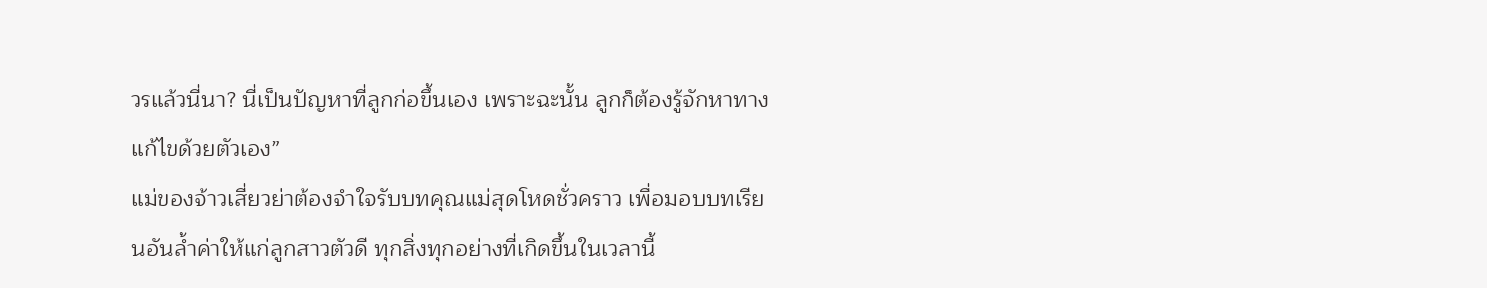วรแล้วนี่นา? นี่เป็นปัญหาที่ลูกก่อขึ้นเอง เพราะฉะนั้น ลูกก็ต้องรู้จักหาทางแก้ไขด้วยตัวเอง”
แม่ของจ้าวเสี่ยวย่าต้องจำใจรับบทคุณแม่สุดโหดชั่วคราว เพื่อมอบบทเรียนอันล้ำค่าให้แก่ลูกสาวตัวดี ทุกสิ่งทุกอย่างที่เกิดขึ้นในเวลานี้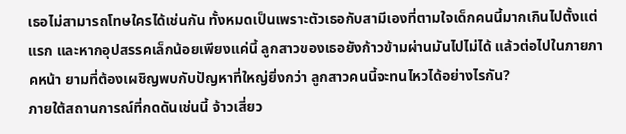เธอไม่สามารถโทษใครได้เช่นกัน ทั้งหมดเป็นเพราะตัวเธอกับสามีเองที่ตามใจเด็กคนนี้มากเกินไปตั้งแต่แรก และหากอุปสรรคเล็กน้อยเพียงแค่นี้ ลูกสาวของเธอยังก้าวข้ามผ่านมันไปไม่ได้ แล้วต่อไปในภายภาคหน้า ยามที่ต้องเผชิญพบกับปัญหาที่ใหญ่ยิ่งกว่า ลูกสาวคนนี้จะทนไหวได้อย่างไรกัน?
ภายใต้สถานการณ์ที่กดดันเช่นนี้ จ้าวเสี่ยว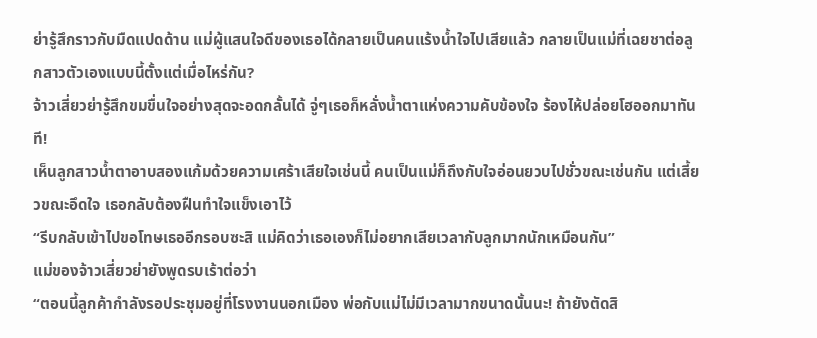ย่ารู้สึกราวกับมืดแปดด้าน แม่ผู้แสนใจดีของเธอได้กลายเป็นคนแร้งน้ำใจไปเสียแล้ว กลายเป็นแม่ที่เฉยชาต่อลูกสาวตัวเองแบบนี้ตั้งแต่เมื่อไหร่กัน?
จ้าวเสี่ยวย่ารู้สึกขมขื่นใจอย่างสุดจะอดกลั้นได้ จู่ๆเธอก็หลั่งน้ำตาแห่งความคับข้องใจ ร้องไห้ปล่อยโฮออกมาทันที!
เห็นลูกสาวน้ำตาอาบสองแก้มด้วยความเศร้าเสียใจเช่นนี้ คนเป็นแม่ก็ถึงกับใจอ่อนยวบไปชั่วขณะเช่นกัน แต่เสี้ยวขณะอึดใจ เธอกลับต้องฝืนทำใจแข็งเอาไว้
“รีบกลับเข้าไปขอโทษเธออีกรอบซะสิ แม่คิดว่าเธอเองก็ไม่อยากเสียเวลากับลูกมากนักเหมือนกัน”
แม่ของจ้าวเสี่ยวย่ายังพูดรบเร้าต่อว่า
“ตอนนี้ลูกค้ากำลังรอประชุมอยู่ที่โรงงานนอกเมือง พ่อกับแม่ไม่มีเวลามากขนาดนั้นนะ! ถ้ายังตัดสิ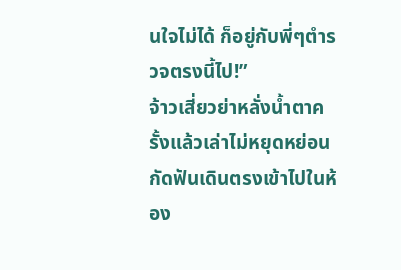นใจไม่ได้ ก็อยู่กับพี่ๆตำรวจตรงนี้ไป!”
จ้าวเสี่ยวย่าหลั่งน้ำตาครั้งแล้วเล่าไม่หยุดหย่อน กัดฟันเดินตรงเข้าไปในห้อง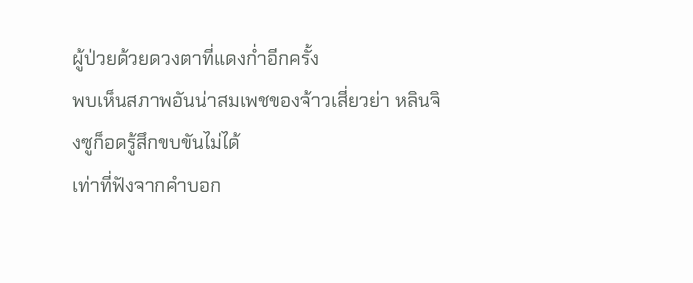ผู้ป่วยด้วยดวงตาที่แดงก่ำอีกครั้ง
พบเห็นสภาพอันน่าสมเพชของจ้าวเสี่ยวย่า หลินจิงซูก็อดรู้สึกขบขันไม่ได้
เท่าที่ฟังจากคำบอก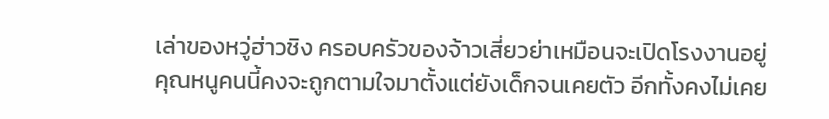เล่าของหวู่ฮ่าวชิง ครอบครัวของจ้าวเสี่ยวย่าเหมือนจะเปิดโรงงานอยู่
คุณหนูคนนี้คงจะถูกตามใจมาตั้งแต่ยังเด็กจนเคยตัว อีกทั้งคงไม่เคย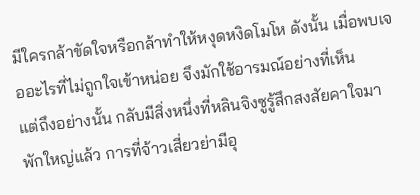มีใครกล้าขัดใจหรือกล้าทำให้หงุดหงิดโมโห ดังนั้น เมื่อพบเจออะไรที่ไม่ถูกใจเข้าหน่อย จึงมักใช้อารมณ์อย่างที่เห็น
แต่ถึงอย่างนั้น กลับมีสิ่งหนึ่งที่หลินจิงซูรู้สึกสงสัยคาใจมาพักใหญ่แล้ว การที่จ้าวเสี่ยวย่ามีอุ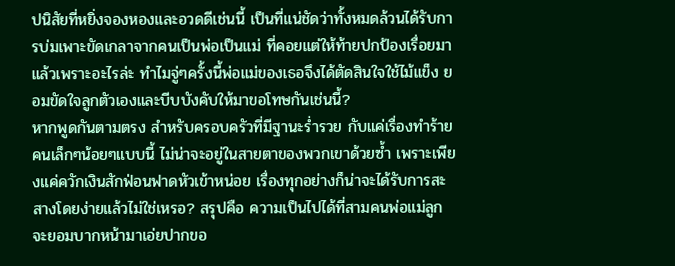ปนิสัยที่หยิ่งจองหองและอวดดีเช่นนี้ เป็นที่แน่ชัดว่าทั้งหมดล้วนได้รับการบ่มเพาะขัดเกลาจากคนเป็นพ่อเป็นแม่ ที่คอยแต่ให้ท้ายปกป้องเรื่อยมา แล้วเพราะอะไรล่ะ ทำไมจู่ๆครั้งนี้พ่อแม่ของเธอจึงได้ตัดสินใจใช้ไม้แข็ง ยอมขัดใจลูกตัวเองและบีบบังคับให้มาขอโทษกันเช่นนี้?
หากพูดกันตามตรง สำหรับครอบครัวที่มีฐานะร่ำรวย กับแค่เรื่องทำร้ายคนเล็กๆน้อยๆแบบนี้ ไม่น่าจะอยู่ในสายตาของพวกเขาด้วยซ้ำ เพราะเพียงแค่ควักเงินสักฟ่อนฟาดหัวเข้าหน่อย เรื่องทุกอย่างก็น่าจะได้รับการสะสางโดยง่ายแล้วไม่ใช่เหรอ? สรุปคือ ความเป็นไปได้ที่สามคนพ่อแม่ลูกจะยอมบากหน้ามาเอ่ยปากขอ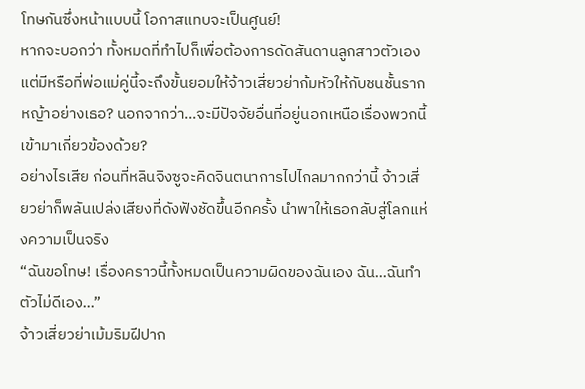โทษกันซึ่งหน้าแบบนี้ โอกาสแทบจะเป็นศูนย์!
หากจะบอกว่า ทั้งหมดที่ทำไปก็เพื่อต้องการดัดสันดานลูกสาวตัวเอง แต่มีหรือที่พ่อแม่คู่นี้จะถึงขั้นยอมให้จ้าวเสี่ยวย่าก้มหัวให้กับชนชั้นรากหญ้าอย่างเธอ? นอกจากว่า…จะมีปัจจัยอื่นที่อยู่นอกเหนือเรื่องพวกนี้เข้ามาเกี่ยวข้องด้วย?
อย่างไรเสีย ก่อนที่หลินจิงซูจะคิดจินตนาการไปไกลมากกว่านี้ จ้าวเสี่ยวย่าก็พลันเปล่งเสียงที่ดังฟังชัดขึ้นอีกครั้ง นำพาให้เธอกลับสู่โลกแห่งความเป็นจริง
“ฉันขอโทษ! เรื่องคราวนี้ทั้งหมดเป็นความผิดของฉันเอง ฉัน…ฉันทำตัวไม่ดีเอง…”
จ้าวเสี่ยวย่าเม้มริมฝีปาก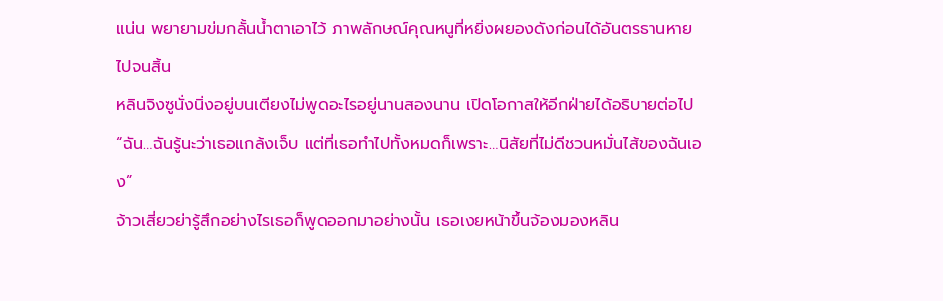แน่น พยายามข่มกลั้นน้ำตาเอาไว้ ภาพลักษณ์คุณหนูที่หยิ่งผยองดังก่อนได้อันตรธานหายไปจนสิ้น
หลินจิงซูนั่งนิ่งอยู่บนเตียงไม่พูดอะไรอยู่นานสองนาน เปิดโอกาสให้อีกฝ่ายได้อธิบายต่อไป
“ฉัน…ฉันรู้นะว่าเธอแกล้งเจ็บ แต่ที่เธอทำไปทั้งหมดก็เพราะ…นิสัยที่ไม่ดีชวนหมั่นไส้ของฉันเอง”
จ้าวเสี่ยวย่ารู้สึกอย่างไรเธอก็พูดออกมาอย่างนั้น เธอเงยหน้าขึ้นจ้องมองหลิน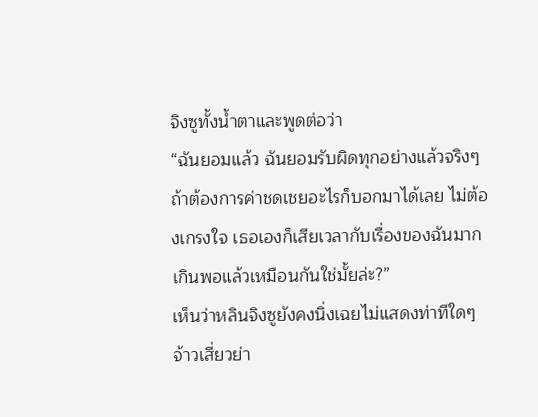จิงซูทั้งน้ำตาและพูดต่อว่า
“ฉันยอมแล้ว ฉันยอมรับผิดทุกอย่างแล้วจริงๆ ถ้าต้องการค่าชดเชยอะไรก็บอกมาได้เลย ไม่ต้องเกรงใจ เธอเองก็เสียเวลากับเรื่องของฉันมากเกินพอแล้วเหมือนกันใช่มั้ยล่ะ?”
เห็นว่าหลินจิงซูยังคงนิ่งเฉยไม่แสดงท่าทีใดๆ จ้าวเสี่ยวย่า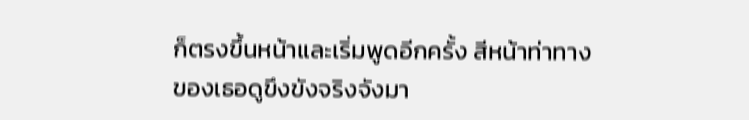ก็ตรงขึ้นหน้าและเริ่มพูดอีกครั้ง สีหน้าท่าทางของเธอดูขึงขังจริงจังมา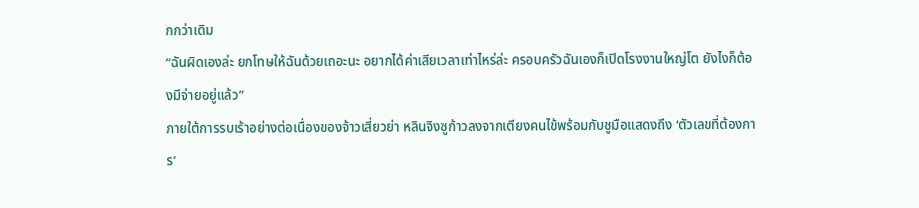กกว่าเดิม
“ฉันผิดเองล่ะ ยกโทษให้ฉันด้วยเถอะนะ อยากได้ค่าเสียเวลาเท่าไหร่ล่ะ ครอบครัวฉันเองก็เปิดโรงงานใหญ่โต ยังไงก็ต้องมีจ่ายอยู่แล้ว”
ภายใต้การรบเร้าอย่างต่อเนื่องของจ้าวเสี่ยวย่า หลินจิงซูก้าวลงจากเตียงคนไข้พร้อมกับชูมือแสดงถึง ‘ตัวเลขที่ต้องการ’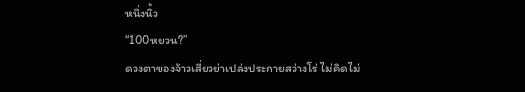หนึ่งนิ้ว
“100หยวน?”
ดวงตาของจ้าวเสี่ยวย่าเปล่งประกายสว่างโร่ ไม่คิดไม่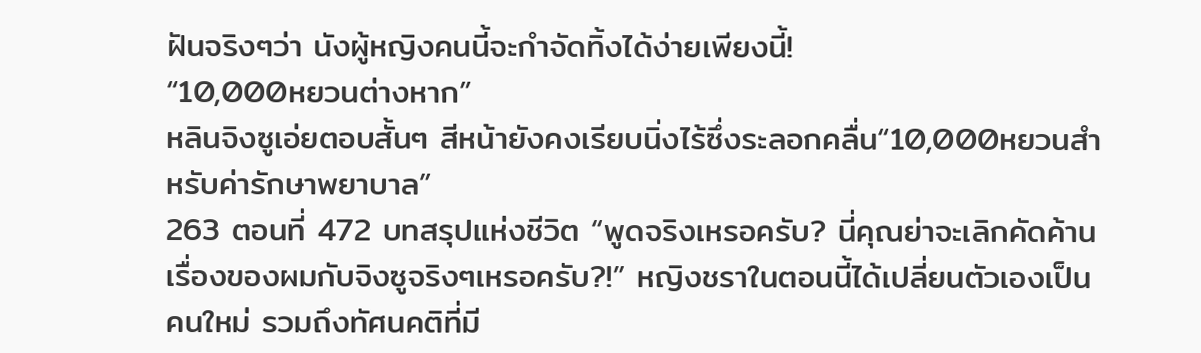ฝันจริงๆว่า นังผู้หญิงคนนี้จะกำจัดทิ้งได้ง่ายเพียงนี้!
“10,000หยวนต่างหาก”
หลินจิงซูเอ่ยตอบสั้นๆ สีหน้ายังคงเรียบนิ่งไร้ซึ่งระลอกคลื่น“10,000หยวนสำหรับค่ารักษาพยาบาล”
263 ตอนที่ 472 บทสรุปแห่งชีวิต “พูดจริงเหรอครับ? นี่คุณย่าจะเลิกคัดค้านเรื่องของผมกับจิงซูจริงๆเหรอครับ?!” หญิงชราในตอนนี้ได้เปลี่ยนตัวเองเป็นคนใหม่ รวมถึงทัศนคติที่มี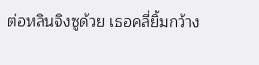ต่อหลินจิงซูด้วย เธอคลี่ยิ้มกว้าง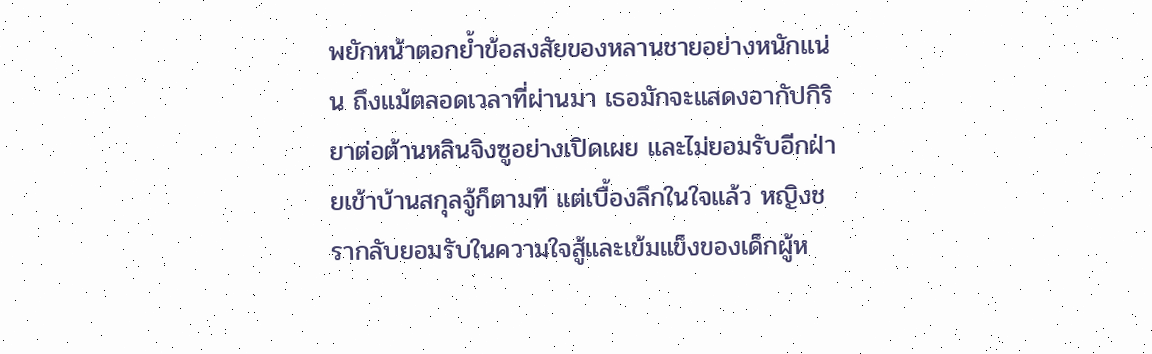พยักหน้าตอกย้ำข้อสงสัยของหลานชายอย่างหนักแน่น ถึงแม้ตลอดเวลาที่ผ่านมา เธอมักจะแสดงอากัปกิริยาต่อต้านหลินจิงซูอย่างเปิดเผย และไม่ยอมรับอีกฝ่ายเข้าบ้านสกุลจู้ก็ตามที แต่เบื้องลึกในใจแล้ว หญิงชรากลับยอมรับในความใจสู้และเข้มแข็งของเด็กผู้ห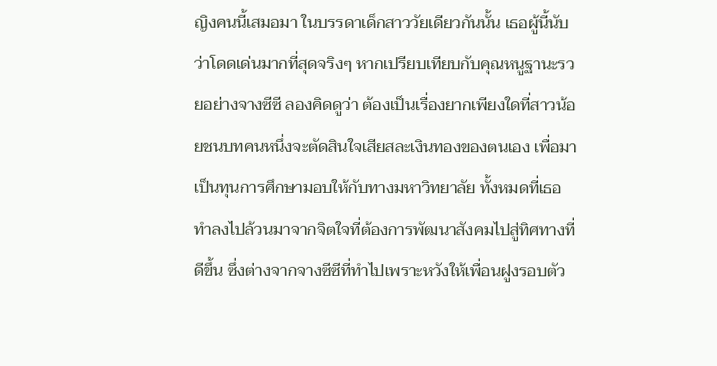ญิงคนนี้เสมอมา ในบรรดาเด็กสาววัยเดียวกันนั้น เธอผู้นี้นับว่าโดดเด่นมากที่สุดจริงๆ หากเปรียบเทียบกับคุณหนูฐานะรวยอย่างจางซีซี ลองคิดดูว่า ต้องเป็นเรื่องยากเพียงใดที่สาวน้อยชนบทคนหนึ่งจะตัดสินใจเสียสละเงินทองของตนเอง เพื่อมาเป็นทุนการศึกษามอบให้กับทางมหาวิทยาลัย ทั้งหมดที่เธอทำลงไปล้วนมาจากจิตใจที่ต้องการพัฒนาสังคมไปสู่ทิศทางที่ดีขึ้น ซึ่งต่างจากจางซีซีที่ทำไปเพราะหวังให้เพื่อนฝูงรอบตัว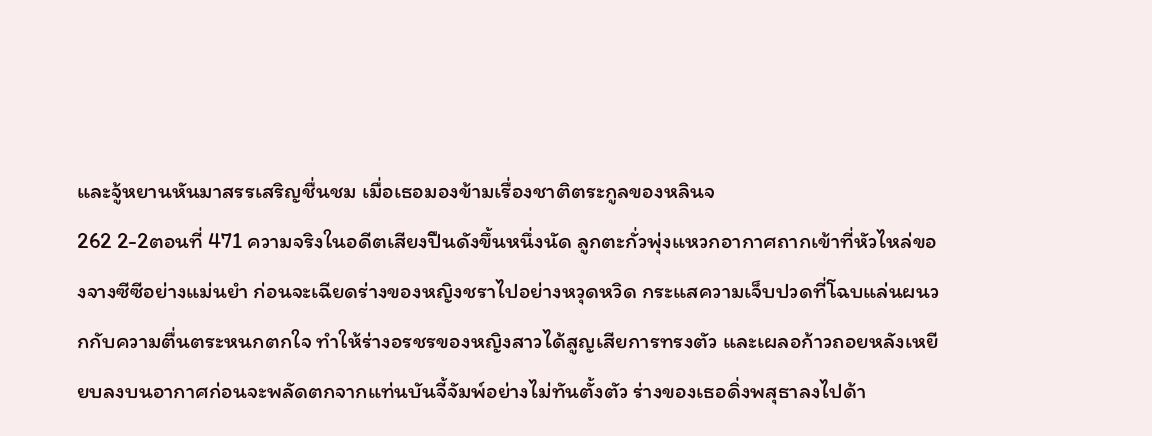และจู้หยานหันมาสรรเสริญชื่นชม เมื่อเธอมองข้ามเรื่องชาติตระกูลของหลินจ
262 2-2ตอนที่ 471 ความจริงในอดีตเสียงปืนดังขึ้นหนึ่งนัด ลูกตะกั่วพุ่งแหวกอากาศถากเข้าที่หัวไหล่ของจางซีซีอย่างแม่นยำ ก่อนจะเฉียดร่างของหญิงชราไปอย่างหวุดหวิด กระแสความเจ็บปวดที่โฉบแล่นผนวกกับความตื่นตระหนกตกใจ ทำให้ร่างอรชรของหญิงสาวได้สูญเสียการทรงตัว และเผลอก้าวถอยหลังเหยียบลงบนอากาศก่อนจะพลัดตกจากแท่นบันจี้จัมพ์อย่างไม่ทันตั้งตัว ร่างของเธอดิ่งพสุธาลงไปด้า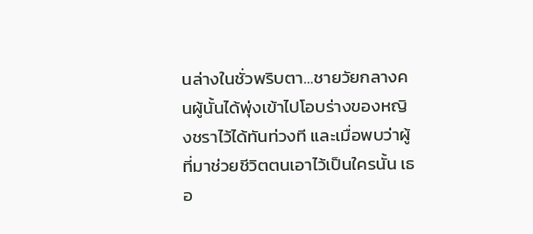นล่างในชั่วพริบตา…ชายวัยกลางคนผู้นั้นได้พุ่งเข้าไปโอบร่างของหญิงชราไว้ได้ทันท่วงที และเมื่อพบว่าผู้ที่มาช่วยชีวิตตนเอาไว้เป็นใครนั้น เธอ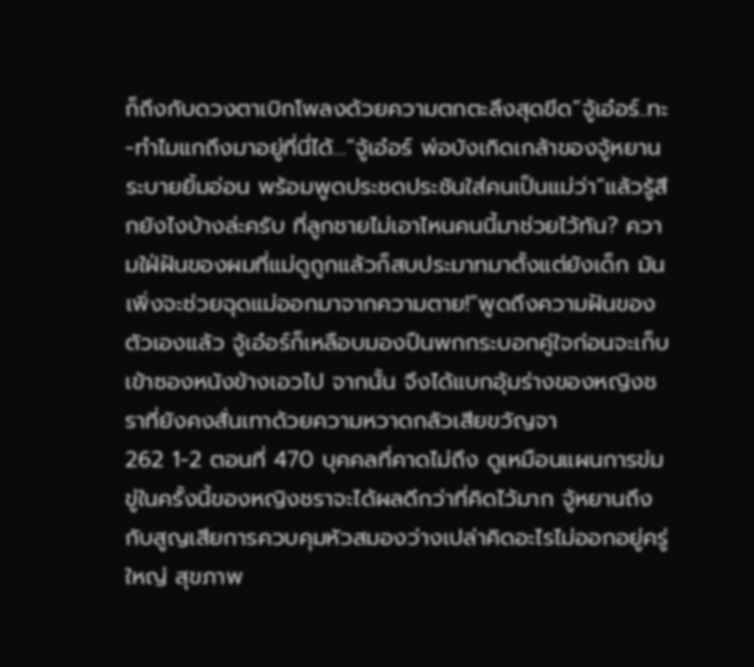ก็ถึงกับดวงตาเบิกโพลงด้วยความตกตะลึงสุดขีด“จู้เอ๋อร์..ทะ-ทำไมแกถึงมาอยู่ที่นี่ได้…”จู้เอ๋อร์ พ่อบังเกิดเกล้าของจู้หยานระบายยิ้มอ่อน พร้อมพูดประชดประชันใส่คนเป็นแม่ว่า“แล้วรู้สึกยังไงบ้างล่ะครับ ที่ลูกชายไม่เอาไหนคนนี้มาช่วยไว้ทัน? ความใฝ่ฝันของผมที่แม่ดูถูกแล้วก็สบประมาทมาตั้งแต่ยังเด็ก มันเพิ่งจะช่วยฉุดแม่ออกมาจากความตาย!”พูดถึงความฝันของตัวเองแล้ว จู้เอ๋อร์ก็เหลือบมองปืนพกกระบอกคู่ใจก่อนจะเก็บเข้าซองหนังข้างเอวไป จากนั้น จึงได้แบกอุ้มร่างของหญิงชราที่ยังคงสั่นเทาด้วยความหวาดกลัวเสียขวัญจา
262 1-2 ตอนที่ 470 บุคคลที่คาดไม่ถึง ดูเหมือนแผนการข่มขู่ในครั้งนี้ของหญิงชราจะได้ผลดีกว่าที่คิดไว้มาก จู้หยานถึงกับสูญเสียการควบคุมหัวสมองว่างเปล่าคิดอะไรไม่ออกอยู่ครู่ใหญ่ สุขภาพ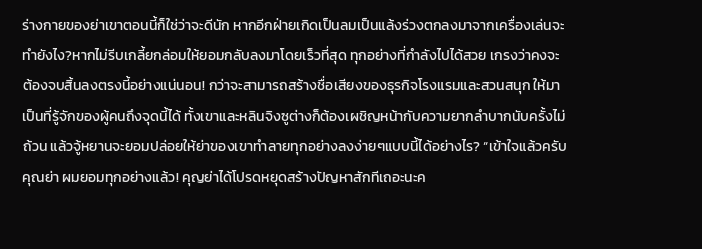ร่างกายของย่าเขาตอนนี้ก็ใช่ว่าจะดีนัก หากอีกฝ่ายเกิดเป็นลมเป็นแล้งร่วงตกลงมาจากเครื่องเล่นจะทำยังไง?หากไม่รีบเกลี้ยกล่อมให้ยอมกลับลงมาโดยเร็วที่สุด ทุกอย่างที่กำลังไปได้สวย เกรงว่าคงจะต้องจบสิ้นลงตรงนี้อย่างแน่นอน! กว่าจะสามารถสร้างชื่อเสียงของธุรกิจโรงแรมและสวนสนุก ให้มาเป็นที่รู้จักของผู้คนถึงจุดนี้ได้ ทั้งเขาและหลินจิงซูต่างก็ต้องเผชิญหน้ากับความยากลำบากนับครั้งไม่ถ้วน แล้วจู้หยานจะยอมปล่อยให้ย่าของเขาทำลายทุกอย่างลงง่ายๆแบบนี้ได้อย่างไร? “เข้าใจแล้วครับคุณย่า ผมยอมทุกอย่างแล้ว! คุญย่าได้โปรดหยุดสร้างปัญหาสักทีเถอะนะค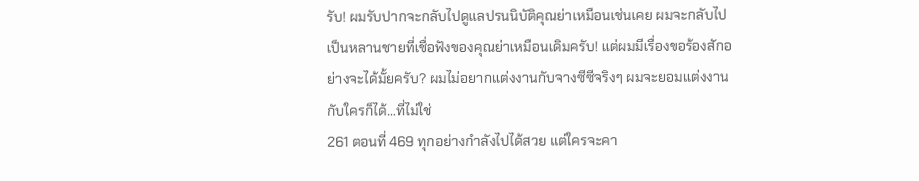รับ! ผมรับปากจะกลับไปดูแลปรนนิบัติคุณย่าเหมือนเช่นเคย ผมจะกลับไปเป็นหลานชายที่เชื่อฟังของคุณย่าเหมือนเดิมครับ! แต่ผมมีเรื่องขอร้องสักอย่างจะได้มั้ยครับ? ผมไม่อยากแต่งงานกับจางซีซีจริงๆ ผมจะยอมแต่งงานกับใครก็ได้…ที่ไม่ใช่
261 ตอนที่ 469 ทุกอย่างกำลังไปได้สวย แต่ใครจะคา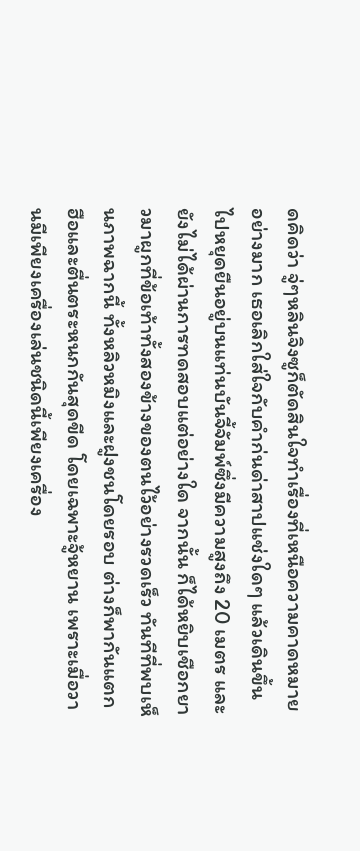ดคิดว่า จู่ๆหลินจิงซูก็ตัดสินใจทำเรื่องที่เหนือความคาดหมายอย่างมาก เธอเลิกใส่ใจกับคำก่นด่าสาปแช่งใดๆ แล้วเดินขึ้นไปหยุดยืนอยู่บนแท่นบันจี้จัมพ์ซึ่งมีความสูงถึง 20 เมตร และยังไม่ได้ผ่านการทดสอบแต่อย่างใด จากนั้น ก็ได้หยิบเชือกยาวมาผูกที่ข้อเท้าทั้งสองข้างของตนไว้อย่างรวดเร็ว ทันทีที่พบเห็นภาพฉากนี้ ทั้งหลิวหมิงและฝูงชนโดยรอบ ต่างก็พากันแตกฮือและตื่นตระหนกกันสุดขีด โดยเฉพาะจู้หยาน เพราะเมื่อวานมีเพียงเครื่องเล่นชนิดนี้เพียงเครื่อง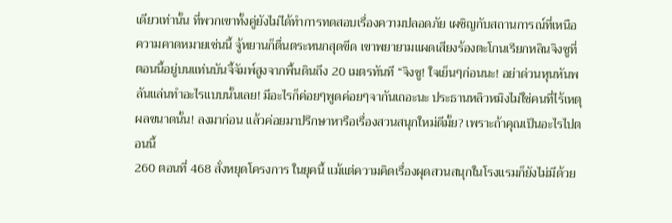เดียวเท่านั้น ที่พวกเขาทั้งคู่ยังไม่ได้ทำการทดสอบเรื่องความปลอดภัย เผชิญกับสถานการณ์ที่เหนือความคาดหมายเช่นนี้ จู้หยานก็ตื่นตระหนกสุดขีด เขาพยายามแผดเสียงร้องตะโกนเรียกหลินจิงซูที่ตอนนี้อยู่บนแท่นบันจี้จัมพ์สูงจากพื้นดินถึง 20 เมตรทันที “จิงซู! ใจเย็นๆก่อนนะ! อย่าด่วนหุนหันพลันแล่นทำอะไรแบบนั้นเลย! มีอะไรก็ค่อยๆพูดค่อยๆจากันเถอะนะ ประธานหลิวหมิงไม่ใช่คนที่ไร้เหตุผลขนาดนั้น! ลงมาก่อน แล้วค่อยมาปรึกษาหารือเรื่องสวนสนุกใหม่ดีมั้ย? เพราะถ้าคุณเป็นอะไรไปตอนนี้
260 ตอนที่ 468 สั่งหยุดโครงการ ในยุคนี้ แม้แต่ความคิดเรื่องผุดสวนสนุกในโรงแรมก็ยังไม่มีด้วย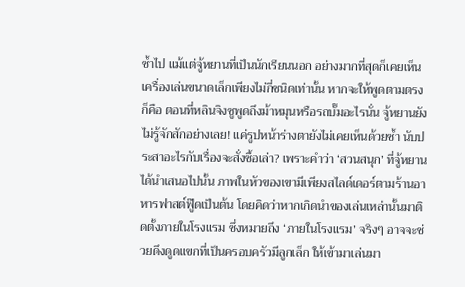ซ้ำไป แม้แต่จู้หยานที่เป็นนักเรียนนอก อย่างมากที่สุดก็เคยเห็นเครื่องเล่นขนาดเล็กเพียงไม่กี่ชนิดเท่านั้น หากจะให้พูดตามตรงก็คือ ตอนที่หลินจิงซูพูดถึงม้าหมุนหรือรถบั๊มอะไรนั่น จู้หยานยังไม่รู้จักสักอย่างเลย! แค่รูปหน้าร่างตายังไม่เคยเห็นด้วยซ้ำ นับประสาอะไรกับเรื่องจะสั่งซื้อเล่า? เพราะคำว่า ‘สวนสนุก’ ที่จู้หยานได้นำเสนอไปนั้น ภาพในหัวของเขามีเพียงสไลด์เดอร์ตามร้านอาหารฟาสต์ฟู๊ดเป็นต้น โดยคิดว่าหากเกิดนำของเล่นเหล่านั้นมาติดตั้งภายในโรงแรม ซึ่งหมายถึง ‘ภายในโรงแรม’ จริงๆ อาจจะช่วยดึงดูดแขกที่เป็นครอบครัวมีลูกเล็ก ให้เข้ามาเล่นมา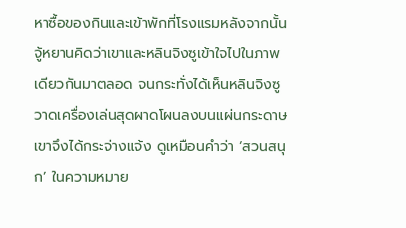หาซื้อของกินและเข้าพักที่โรงแรมหลังจากนั้น จู้หยานคิดว่าเขาและหลินจิงซูเข้าใจไปในภาพเดียวกันมาตลอด จนกระทั่งได้เห็นหลินจิงซูวาดเครื่องเล่นสุดผาดโผนลงบนแผ่นกระดาษ เขาจึงได้กระจ่างแจ้ง ดูเหมือนคำว่า ‘สวนสนุก’ ในความหมาย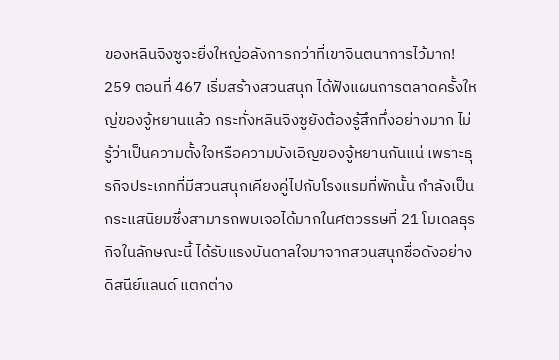ของหลินจิงซูจะยิ่งใหญ่อลังการกว่าที่เขาจินตนาการไว้มาก!
259 ตอนที่ 467 เริ่มสร้างสวนสนุก ได้ฟังแผนการตลาดครั้งใหญ่ของจู้หยานแล้ว กระทั่งหลินจิงซูยังต้องรู้สึกทึ่งอย่างมาก ไม่รู้ว่าเป็นความตั้งใจหรือความบังเอิญของจู้หยานกันแน่ เพราะธุรกิจประเภทที่มีสวนสนุกเคียงคู่ไปกับโรงแรมที่พักนั้น กำลังเป็นกระแสนิยมซึ่งสามารถพบเจอได้มากในศตวรรษที่ 21 โมเดลธุรกิจในลักษณะนี้ ได้รับแรงบันดาลใจมาจากสวนสนุกชื่อดังอย่างดิสนีย์แลนด์ แตกต่าง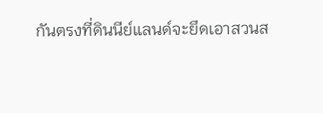กันตรงที่ดินนีย์แลนด์จะยึดเอาสวนส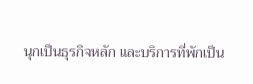นุกเป็นธุรกิจหลัก และบริการที่พักเป็น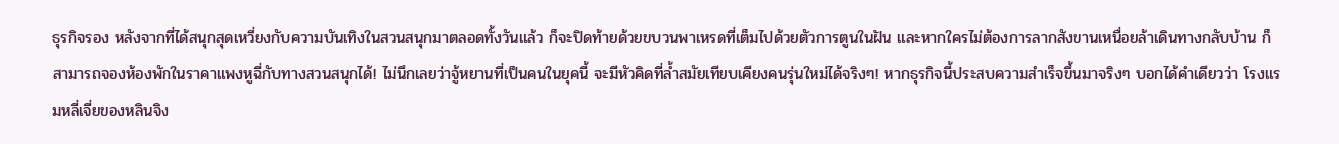ธุรกิจรอง หลังจากที่ได้สนุกสุดเหวี่ยงกับความบันเทิงในสวนสนุกมาตลอดทั้งวันแล้ว ก็จะปิดท้ายด้วยขบวนพาเหรดที่เต็มไปด้วยตัวการตูนในฝัน และหากใครไม่ต้องการลากสังขานเหนื่อยล้าเดินทางกลับบ้าน ก็สามารถจองห้องพักในราคาแพงหูฉี่กับทางสวนสนุกได้! ไม่นึกเลยว่าจู้หยานที่เป็นคนในยุคนี้ จะมีหัวคิดที่ล้ำสมัยเทียบเคียงคนรุ่นใหม่ได้จริงๆ! หากธุรกิจนี้ประสบความสำเร็จขึ้นมาจริงๆ บอกได้คำเดียวว่า โรงแรมหลี่เจี่ยของหลินจิง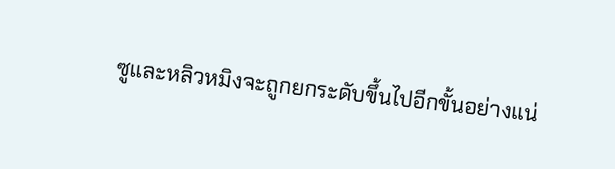ซูและหลิวหมิงจะถูกยกระดับขึ้นไปอีกขั้นอย่างแน่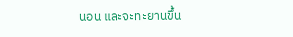นอน และจะทะยานขึ้น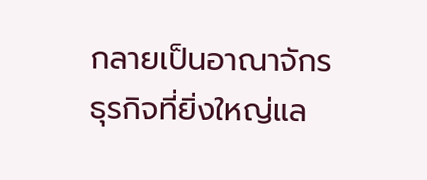กลายเป็นอาณาจักรธุรกิจที่ยิ่งใหญ่แล